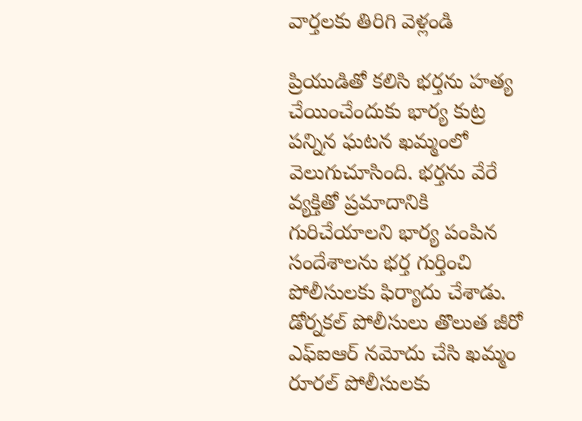వార్తలకు తిరిగి వెళ్లండి

ప్రియుడితో కలిసి భర్తను హత్య చేయించేందుకు భార్య కుట్ర పన్నిన ఘటన ఖమ్మంలో వెలుగుచూసింది. భర్తను వేరే వ్యక్తితో ప్రమాదానికి గురిచేయాలని భార్య పంపిన సందేశాలను భర్త గుర్తించి పోలీసులకు ఫిర్యాదు చేశాడు.
డోర్నకల్ పోలీసులు తొలుత జీరో ఎఫ్ఐఆర్ నమోదు చేసి ఖమ్మం రూరల్ పోలీసులకు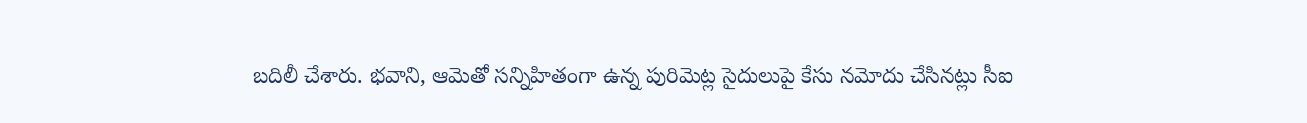బదిలీ చేశారు. భవాని, ఆమెతో సన్నిహితంగా ఉన్న పురిమెట్ల సైదులుపై కేసు నమోదు చేసినట్లు సీఐ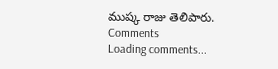ముష్క రాజు తెలిపారు.
Comments
Loading comments...